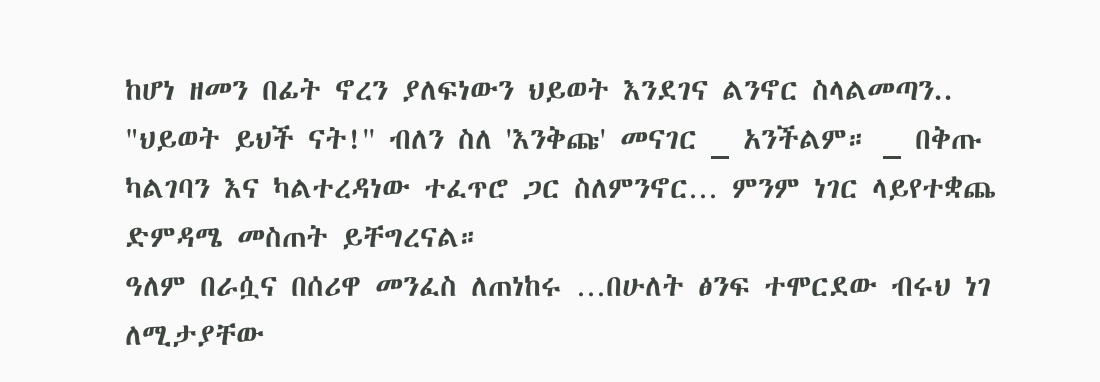ከሆነ ዘመን በፊት ኖረን ያለፍነውን ህይወት እንደገና ልንኖር ስላልመጣን.. "ህይወት ይህች ናት!'' ብለን ስለ 'እንቅጩ' መናገር _ አንችልም። _ በቅጡ ካልገባን እና ካልተረዳነው ተፈጥሮ ጋር ስለምንኖር… ምንም ነገር ላይየተቋጨ ድምዳሜ መስጠት ይቸግረናል።
ዓለም በራሷና በሰሪዋ መንፈስ ለጠነከሩ …በሁለት ፅንፍ ተሞርደው ብሩህ ነገ ለሚታያቸው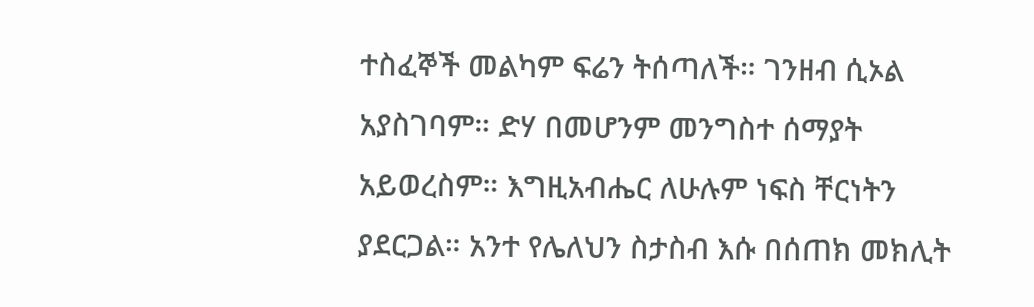ተስፈኞች መልካም ፍሬን ትሰጣለች። ገንዘብ ሲኦል አያስገባም። ድሃ በመሆንም መንግስተ ሰማያት አይወረስም። እግዚአብሔር ለሁሉም ነፍስ ቸርነትን ያደርጋል። አንተ የሌለህን ስታስብ እሱ በሰጠክ መክሊት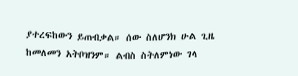ያተረፍከውን ይጠብቃል። ሰው ስለሆንክ ሁል ጊዜ ከመለመን አትቦዝንም። ልብስ ስትለምነው ገላ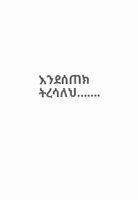እንደሰጠክ ትረሳለህ…….